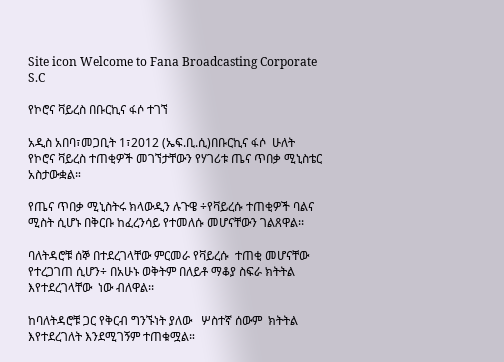Site icon Welcome to Fana Broadcasting Corporate S.C

የኮሮና ቫይረስ በቡርኪና ፋሶ ተገኘ

አዲስ አበባ፣መጋቢት 1፣2012 (ኤፍ.ቢ.ሲ)በቡርኪና ፋሶ  ሁለት የኮሮና ቫይረስ ተጠቂዎች መገኘታቸውን የሃገሪቱ ጤና ጥበቃ ሚኒስቴር አስታውቋል።

የጤና ጥበቃ ሚኒስትሩ ክላውዲን ሉጉዌ ÷የቫይረሱ ተጠቂዎች ባልና ሚስት ሲሆኑ በቅርቡ ከፈረንሳይ የተመለሱ መሆናቸውን ገልጸዋል፡፡

ባለትዳሮቹ ሰኞ በተደረገላቸው ምርመራ የቫይረሱ  ተጠቂ መሆናቸው የተረጋገጠ ሲሆን÷ በአሁኑ ወቅትም በለይቶ ማቆያ ስፍራ ክትትል እየተደረገላቸው  ነው ብለዋል፡፡

ከባለትዳሮቹ ጋር የቅርብ ግንኙነት ያለው   ሦስተኛ ሰውም  ክትትል እየተደረገለት እንደሚገኝም ተጠቁሟል።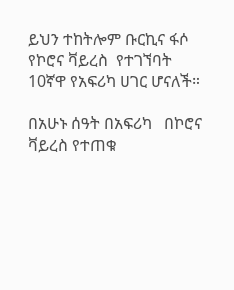ይህን ተከትሎም ቡርኪና ፋሶ የኮሮና ቫይረስ  የተገኘባት 10ኛዋ የአፍሪካ ሀገር ሆናለች።

በአሁኑ ሰዓት በአፍሪካ   በኮሮና ቫይረስ የተጠቁ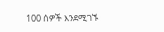100 ሰዎች እንደሚገኙ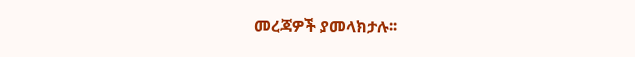መረጃዎች ያመላክታሉ፡፡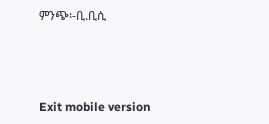ምንጭ፡-ቢ.ቢሲ



Exit mobile version